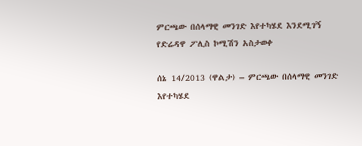ምርጫው በሰላማዊ መንገድ እየተካሄደ እንደሚገኝ የድሬዳዋ ፖሊስ ኮሚሽን አስታወቀ

ሰኔ 14/2013 (ዋልታ) – ምርጫው በሰላማዊ መንገድ እየተካሄደ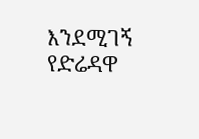እንደሚገኝ የድሬዳዋ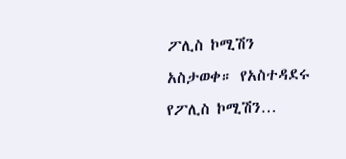ፖሊስ ኮሚሽን አስታወቀ። የአስተዳደሩ የፖሊስ ኮሚሽን…